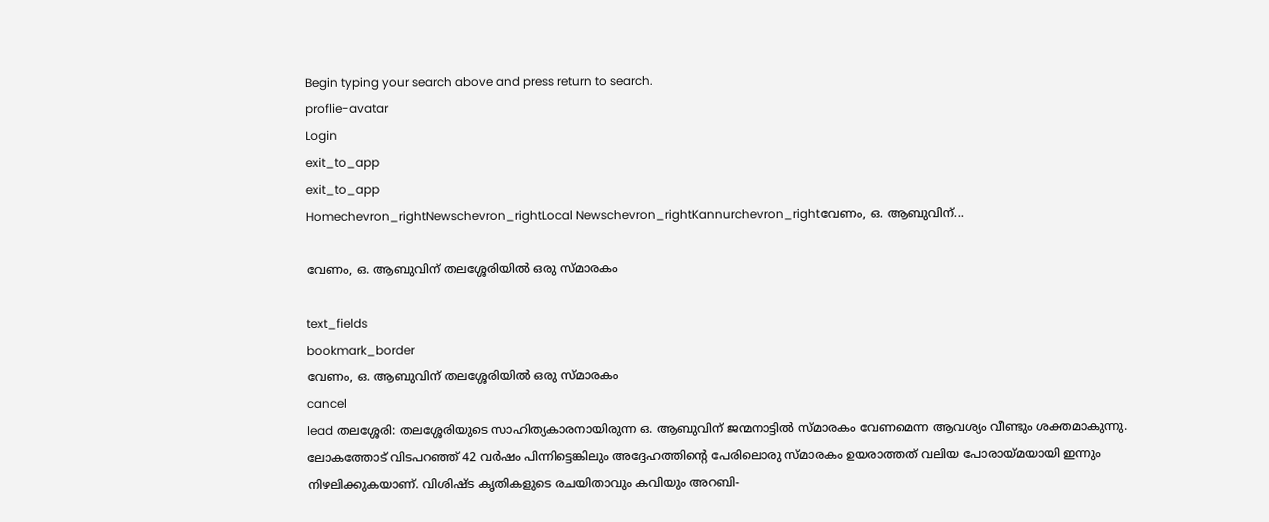Begin typing your search above and press return to search.
proflie-avatar
Login
exit_to_app
exit_to_app
Homechevron_rightNewschevron_rightLocal Newschevron_rightKannurchevron_rightവേണം, ഒ. ആബുവിന്...

വേണം, ഒ. ആബുവിന് തലശ്ശേരിയിൽ ഒരു സ്മാരകം

text_fields
bookmark_border
വേണം, ഒ. ആബുവിന് തലശ്ശേരിയിൽ ഒരു സ്മാരകം
cancel
lead തലശ്ശേരി: തലശ്ശേരിയുടെ സാഹിത്യകാരനായിരുന്ന ഒ. ആബുവിന് ജന്മനാട്ടിൽ സ്മാരകം വേണമെന്ന ആവശ്യം വീണ്ടും ശക്തമാകുന്നു. ലോകത്തോട് വിടപറഞ്ഞ് 42 വർഷം പിന്നിട്ടെങ്കിലും അദ്ദേഹത്തിന്റെ പേരിലൊരു സ്മാരകം ഉയരാത്തത് വലിയ പോരായ്മയായി ഇന്നും നിഴലിക്കുകയാണ്. വിശിഷ്ട കൃതികളുടെ രചയിതാവും കവിയും അറബി-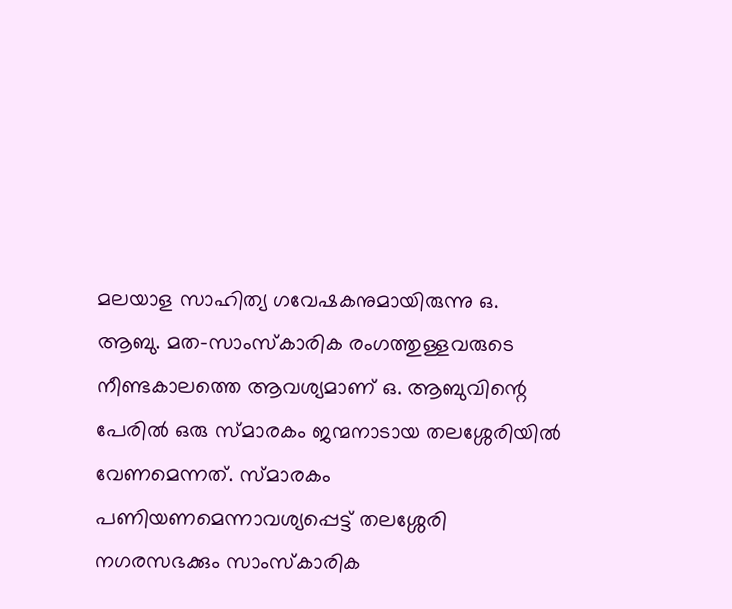മലയാള സാഹിത്യ ഗവേഷകനുമായിരുന്നു ഒ. ആബു. മത-സാംസ്‌കാരിക രംഗത്തുള്ളവരുടെ നീണ്ടകാലത്തെ ആവശ്യമാണ് ഒ. ആബുവിന്റെ പേരില്‍ ഒരു സ്മാരകം ജന്മനാടായ തലശ്ശേരിയില്‍ വേണമെന്നത്. സ്മാരകം പണിയണമെന്നാവശ്യപ്പെട്ട് തലശ്ശേരി നഗരസഭക്കും സാംസ്‌കാരിക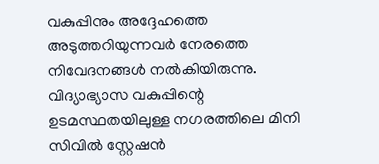വകുപ്പിനും അദ്ദേഹത്തെ അടുത്തറിയുന്നവർ നേരത്തെ നിവേദനങ്ങള്‍ നല്‍കിയിരുന്നു. വിദ്യാഭ്യാസ വകുപ്പിന്റെ ഉടമസ്ഥതയിലുള്ള നഗരത്തിലെ മിനി സിവിൽ സ്റ്റേഷൻ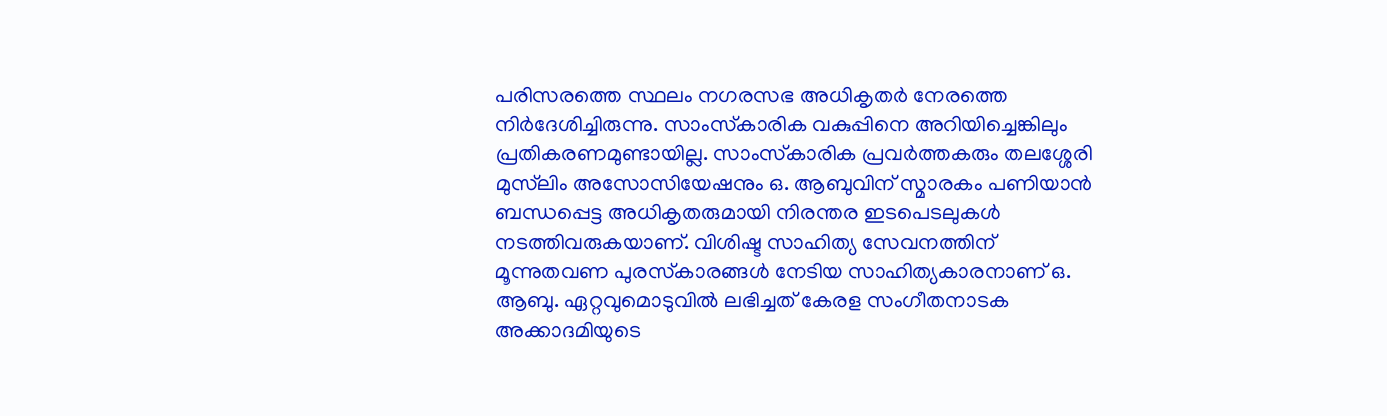പരിസരത്തെ സ്ഥലം നഗരസഭ അധികൃതര്‍ നേരത്തെ നിര്‍ദേശിച്ചിരുന്നു. സാംസ്‌കാരിക വകുപ്പിനെ അറിയിച്ചെങ്കിലും പ്രതികരണമുണ്ടായില്ല. സാംസ്‌കാരിക പ്രവർത്തകരും തലശ്ശേരി മുസ്‌ലിം അസോസിയേഷനും ഒ. ആബുവിന് സ്മാരകം പണിയാന്‍ ബന്ധപ്പെട്ട അധികൃതരുമായി നിരന്തര ഇടപെടലുകള്‍ നടത്തിവരുകയാണ്. വിശിഷ്ട സാഹിത്യ സേവനത്തിന് മൂന്നുതവണ പുരസ്‌കാരങ്ങള്‍ നേടിയ സാഹിത്യകാരനാണ് ഒ. ആബു. ഏറ്റവുമൊടുവില്‍ ലഭിച്ചത് കേരള സംഗീതനാടക അക്കാദമിയുടെ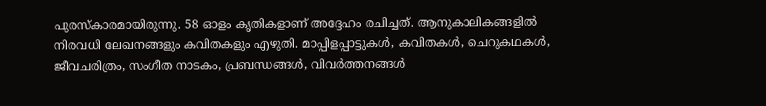പുരസ്‌കാരമായിരുന്നു. 58 ഓളം കൃതികളാണ് അദ്ദേഹം രചിച്ചത്. ആനുകാലികങ്ങളില്‍ നിരവധി ലേഖനങ്ങളും കവിതകളും എഴുതി. മാപ്പിളപ്പാട്ടുകള്‍, കവിതകള്‍, ചെറുകഥകള്‍, ജീവചരിത്രം, സംഗീത നാടകം, പ്രബന്ധങ്ങള്‍, വിവര്‍ത്തനങ്ങള്‍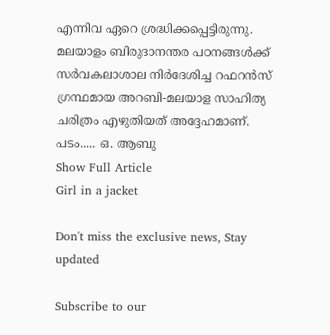എന്നിവ ഏറെ ശ്രദ്ധിക്കപ്പെട്ടിരുന്നു. മലയാളം ബിരുദാനന്തര പഠനങ്ങള്‍ക്ക് സര്‍വകലാശാല നിര്‍ദേശിച്ച റഫറന്‍സ് ഗ്രന്ഥമായ അറബി-മലയാള സാഹിത്യ ചരിത്രം എഴുതിയത് അദ്ദേഹമാണ്. പടം..... ഒ. ആബു
Show Full Article
Girl in a jacket

Don't miss the exclusive news, Stay updated

Subscribe to our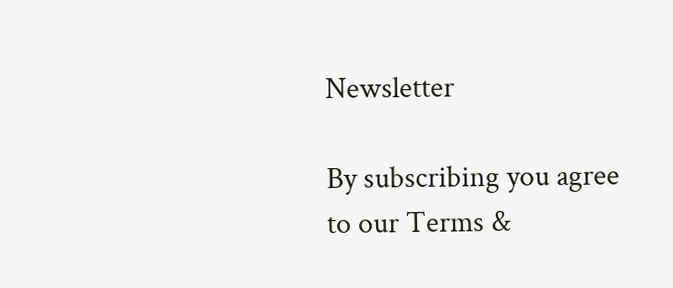Newsletter

By subscribing you agree to our Terms &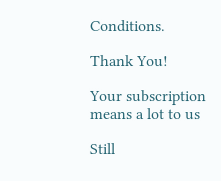Conditions.

Thank You!

Your subscription means a lot to us

Still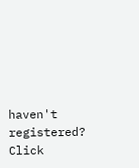haven't registered? Click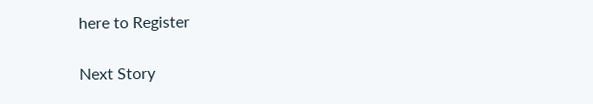here to Register

Next Story